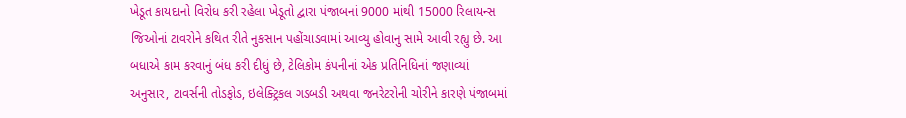ખેડૂત કાયદાનો વિરોધ કરી રહેલા ખેડૂતો દ્વારા પંજાબનાં 9000 માંથી 15000 રિલાયન્સ જિઓનાં ટાવરોને કથિત રીતે નુકસાન પહોંચાડવામાં આવ્યુ હોવાનુ સામે આવી રહ્યુ છે. આ બધાએ કામ કરવાનું બંધ કરી દીધું છે, ટેલિકોમ કંપનીનાં એક પ્રતિનિધિનાં જણાવ્યાં અનુસાર, ટાવર્સની તોડફોડ, ઇલેક્ટ્રિકલ ગડબડી અથવા જનરેટરોની ચોરીને કારણે પંજાબમાં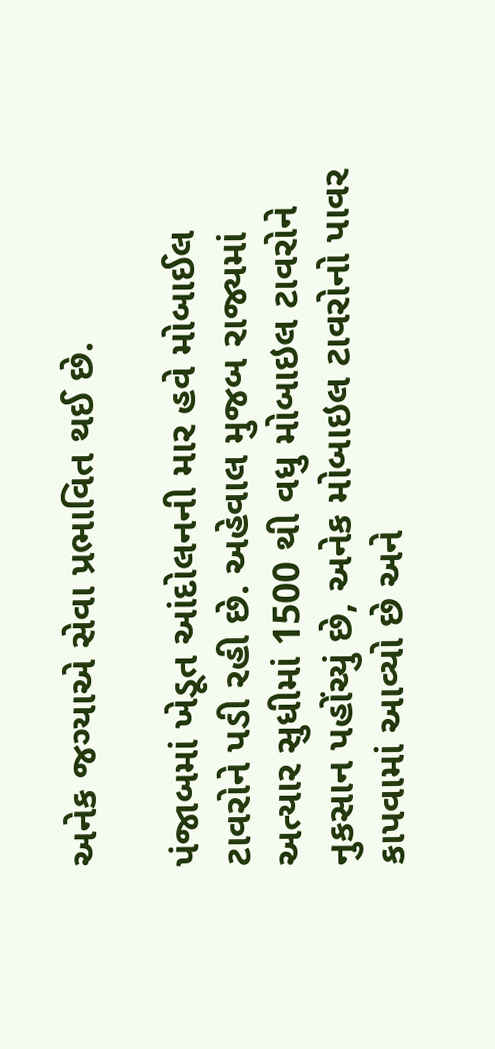અનેક જગ્યાએ સેવા પ્રભાવિત થઈ છે.

પંજાબમાં ખેડૂત આંદોલનની માર હવે મોબાઈલ ટાવરોને પડી રહી છે. અહેવાલ મુજબ રાજ્યમાં અત્યાર સુધીમાં 1500 થી વધુ મોબાઇલ ટાવરોને નુકસાન પહોંચ્યું છે, અનેક મોબાઇલ ટાવરોનો પાવર કાપવામાં આવ્યો છે અને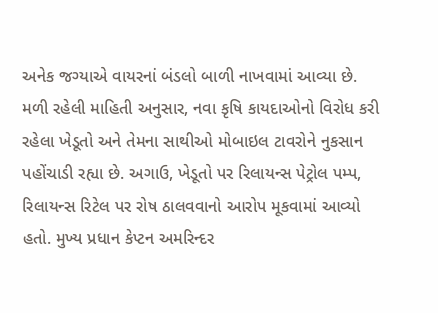અનેક જગ્યાએ વાયરનાં બંડલો બાળી નાખવામાં આવ્યા છે. મળી રહેલી માહિતી અનુસાર, નવા કૃષિ કાયદાઓનો વિરોધ કરી રહેલા ખેડૂતો અને તેમના સાથીઓ મોબાઇલ ટાવરોને નુકસાન પહોંચાડી રહ્યા છે. અગાઉ, ખેડૂતો પર રિલાયન્સ પેટ્રોલ પમ્પ, રિલાયન્સ રિટેલ પર રોષ ઠાલવવાનો આરોપ મૂકવામાં આવ્યો હતો. મુખ્ય પ્રધાન કેપ્ટન અમરિન્દર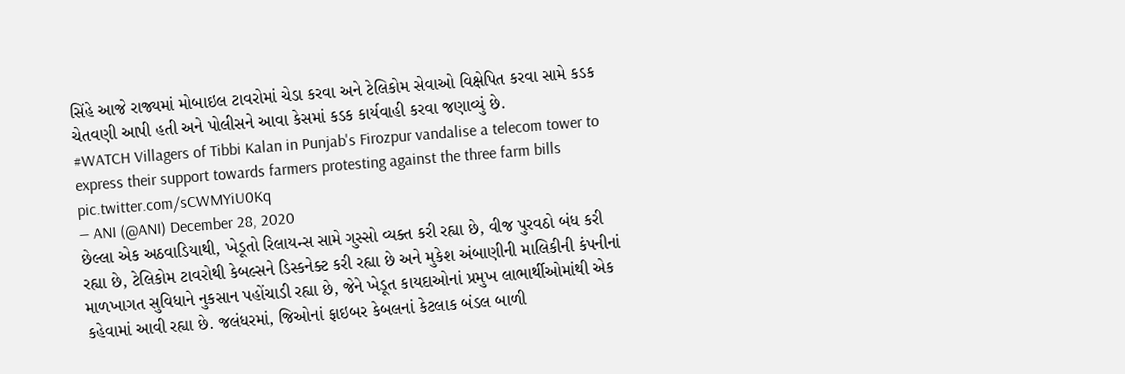સિંહે આજે રાજ્યમાં મોબાઇલ ટાવરોમાં ચેડા કરવા અને ટેલિકોમ સેવાઓ વિક્ષેપિત કરવા સામે કડક ચેતવણી આપી હતી અને પોલીસને આવા કેસમાં કડક કાર્યવાહી કરવા જણાવ્યું છે.
#WATCH Villagers of Tibbi Kalan in Punjab's Firozpur vandalise a telecom tower to express their support towards farmers protesting against the three farm bills pic.twitter.com/sCWMYiU0Kq
— ANI (@ANI) December 28, 2020
છેલ્લા એક અઠવાડિયાથી, ખેડૂતો રિલાયન્સ સામે ગુસ્સો વ્યક્ત કરી રહ્યા છે, વીજ પુરવઠો બંધ કરી રહ્યા છે, ટેલિકોમ ટાવરોથી કેબલ્સને ડિસ્કનેક્ટ કરી રહ્યા છે અને મુકેશ અંબાણીની માલિકીની કંપનીનાં માળખાગત સુવિધાને નુકસાન પહોંચાડી રહ્યા છે, જેને ખેડૂત કાયદાઓનાં પ્રમુખ લાભાર્થીઓમાંથી એક કહેવામાં આવી રહ્યા છે. જલંધરમાં, જિઓનાં ફાઇબર કેબલનાં કેટલાક બંડલ બાળી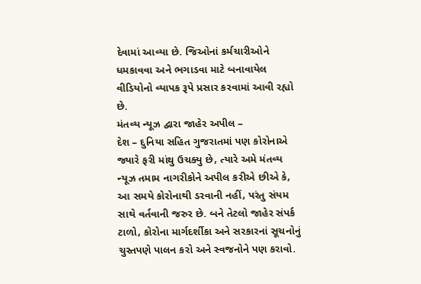દેવામાં આવ્યા છે. જિઓનાં કર્મચારીઓને ધમકાવવા અને ભગાડવા માટે બનાવાયેલ વીડિયોનો વ્યાપક રૂપે પ્રસાર કરવામાં આવી રહ્યો છે.
મંતવ્ય ન્યૂઝ દ્વારા જાહેર અપીલ –
દેશ – દુનિયા સહિત ગુજરાતમાં પણ કોરોનાએ જ્યારે ફરી માંથુ ઉચક્યુ છે, ત્યારે અમે મંતવ્ય ન્યૂઝ તમામ નાગરીકોને અપીલ કરીએ છીએ કે, આ સમયે કોરોનાથી ડરવાની નહીં, પરંતુ સંયમ સાથે વર્તવાની જરુર છે. બને તેટલો જાહેર સંપર્ક ટાળો, કોરોના માર્ગદર્શીકા અને સરકારનાં સૂચનોનું ચુસ્તપણે પાલન કરો અને સ્વજનોને પણ કરાવો.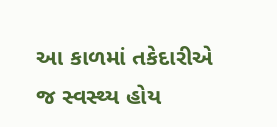આ કાળમાં તકેદારીએ જ સ્વસ્થ્ય હોય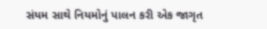સંયમ સાથે નિયમોનું પાલન કરી એક જાગૃત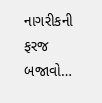નાગરીકની ફરજ બજાવો…